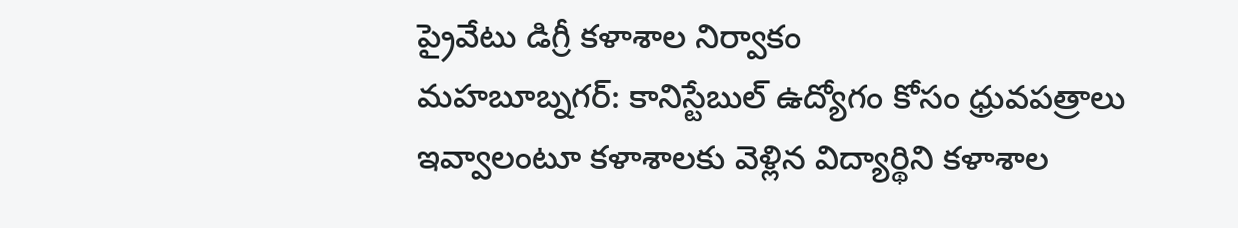ప్రైవేటు డిగ్రీ కళాశాల నిర్వాకం
మహబూబ్నగర్: కానిస్టేబుల్ ఉద్యోగం కోసం ధ్రువపత్రాలు ఇవ్వాలంటూ కళాశాలకు వెళ్లిన విద్యార్థిని కళాశాల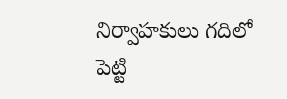నిర్వాహకులు గదిలో పెట్టి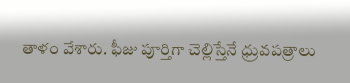తాళం వేశారు. ఫీజు పూర్తిగా చెల్లిస్తేనే ధ్రువపత్రాలు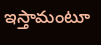ఇస్తామంటూ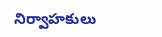నిర్వాహకులు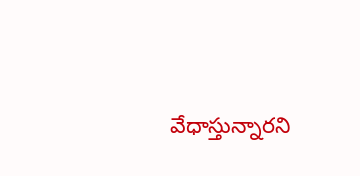వేధాస్తున్నారని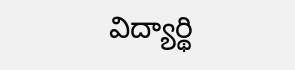విద్యార్థి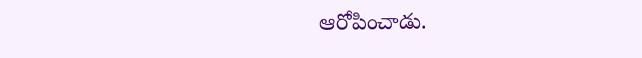ఆరోపించాడు.